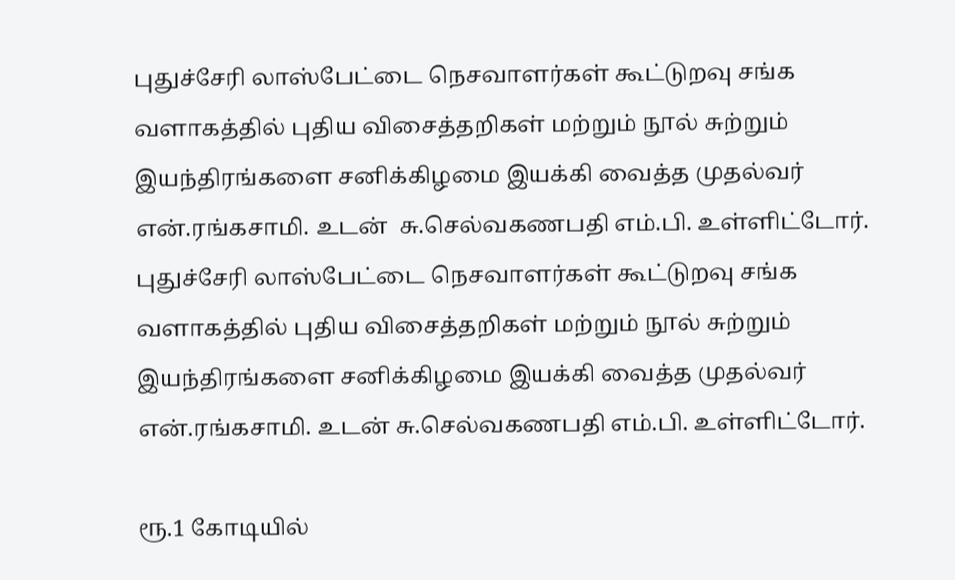புதுச்சேரி லாஸ்பேட்டை நெசவாளர்கள் கூட்டுறவு சங்க வளாகத்தில் புதிய விசைத்தறிகள் மற்றும் நூல் சுற்றும் இயந்திரங்களை சனிக்கிழமை இயக்கி வைத்த முதல்வர் என்.ரங்கசாமி. உடன்  சு.செல்வகணபதி எம்.பி. உள்ளிட்டோர்.
புதுச்சேரி லாஸ்பேட்டை நெசவாளர்கள் கூட்டுறவு சங்க வளாகத்தில் புதிய விசைத்தறிகள் மற்றும் நூல் சுற்றும் இயந்திரங்களை சனிக்கிழமை இயக்கி வைத்த முதல்வர் என்.ரங்கசாமி. உடன் சு.செல்வகணபதி எம்.பி. உள்ளிட்டோர்.

ரூ.1 கோடியில்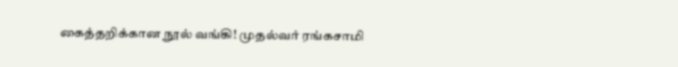கைத்தறிக்கான நூல் வங்கி! முதல்வர் ரங்கசாமி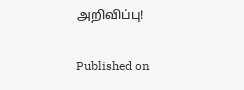அறிவிப்பு!

Published on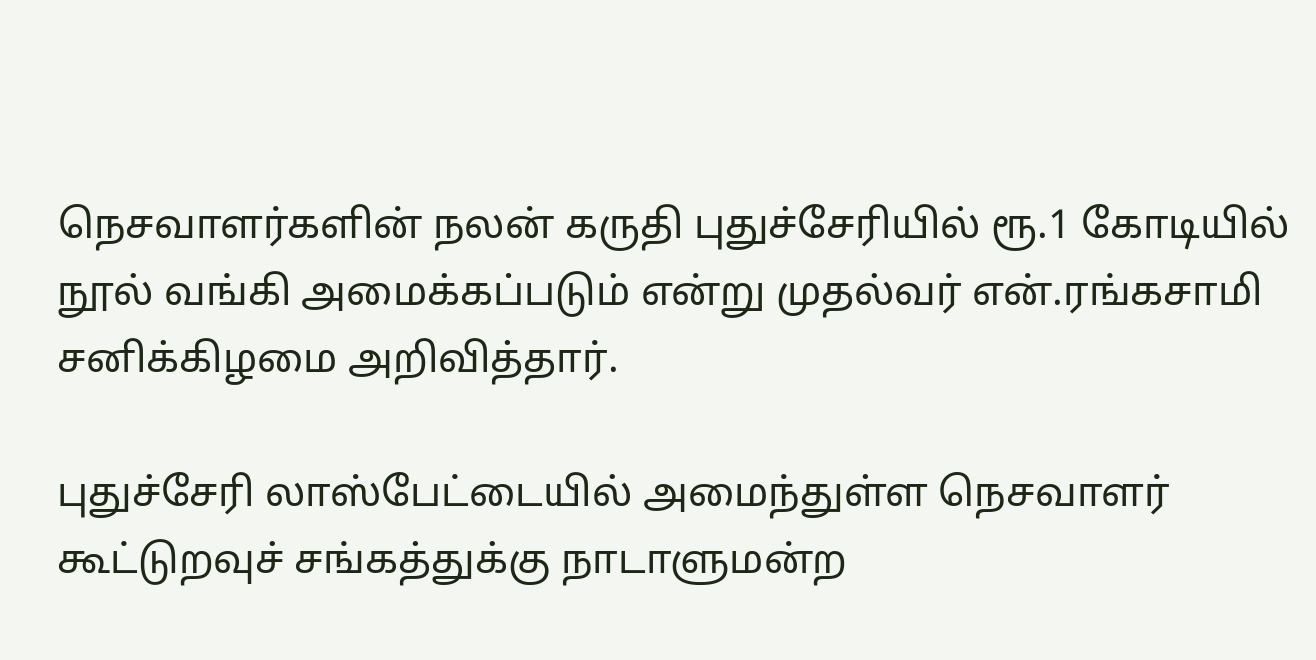நெசவாளர்களின் நலன் கருதி புதுச்சேரியில் ரூ.1 கோடியில் நூல் வங்கி அமைக்கப்படும் என்று முதல்வர் என்.ரங்கசாமி சனிக்கிழமை அறிவித்தார்.

புதுச்சேரி லாஸ்பேட்டையில் அமைந்துள்ள நெசவாளர் கூட்டுறவுச் சங்கத்துக்கு நாடாளுமன்ற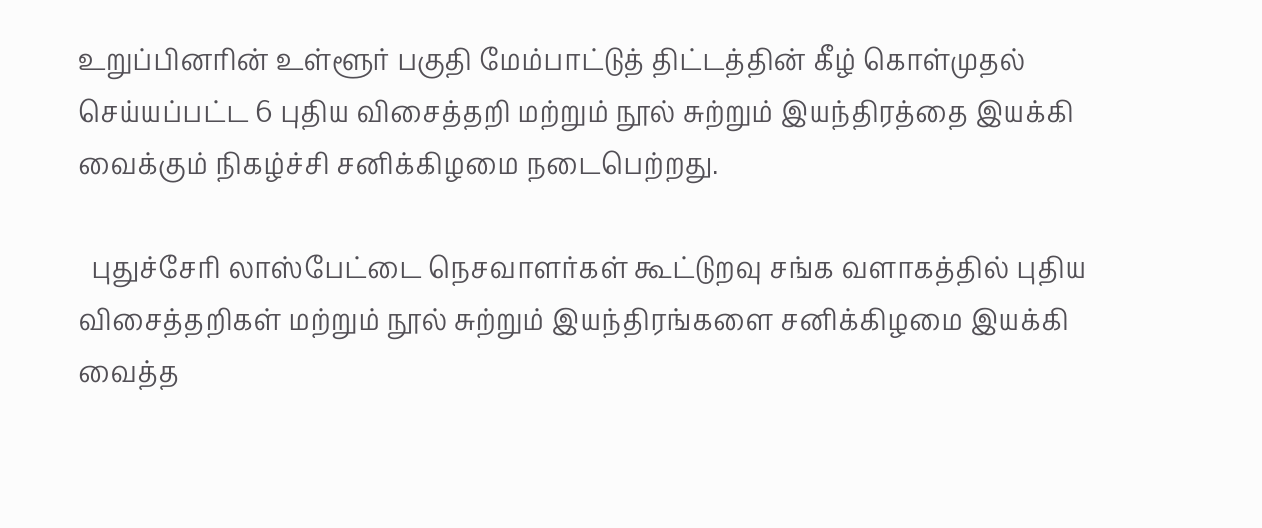உறுப்பினரின் உள்ளூர் பகுதி மேம்பாட்டுத் திட்டத்தின் கீழ் கொள்முதல் செய்யப்பட்ட 6 புதிய விசைத்தறி மற்றும் நூல் சுற்றும் இயந்திரத்தை இயக்கி வைக்கும் நிகழ்ச்சி சனிக்கிழமை நடைபெற்றது.

  புதுச்சேரி லாஸ்பேட்டை நெசவாளர்கள் கூட்டுறவு சங்க வளாகத்தில் புதிய விசைத்தறிகள் மற்றும் நூல் சுற்றும் இயந்திரங்களை சனிக்கிழமை இயக்கி வைத்த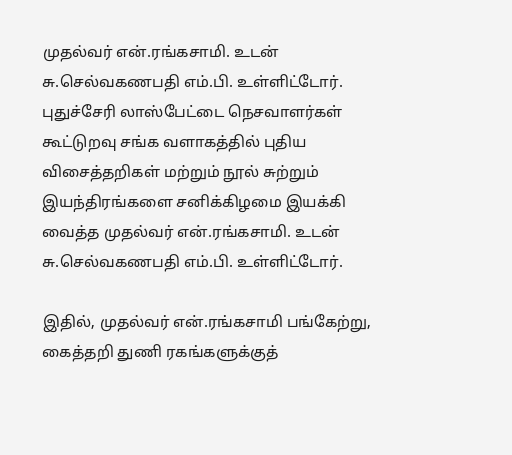முதல்வர் என்.ரங்கசாமி. உடன்  சு.செல்வகணபதி எம்.பி. உள்ளிட்டோர்.
புதுச்சேரி லாஸ்பேட்டை நெசவாளர்கள் கூட்டுறவு சங்க வளாகத்தில் புதிய விசைத்தறிகள் மற்றும் நூல் சுற்றும் இயந்திரங்களை சனிக்கிழமை இயக்கி வைத்த முதல்வர் என்.ரங்கசாமி. உடன் சு.செல்வகணபதி எம்.பி. உள்ளிட்டோர்.

இதில், முதல்வர் என்.ரங்கசாமி பங்கேற்று, கைத்தறி துணி ரகங்களுக்குத்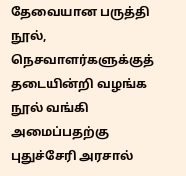தேவையான பருத்தி நூல், நெசவாளர்களுக்குத் தடையின்றி வழங்க நூல் வங்கி அமைப்பதற்கு புதுச்சேரி அரசால்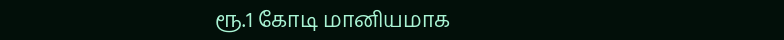ரூ.1 கோடி மானியமாக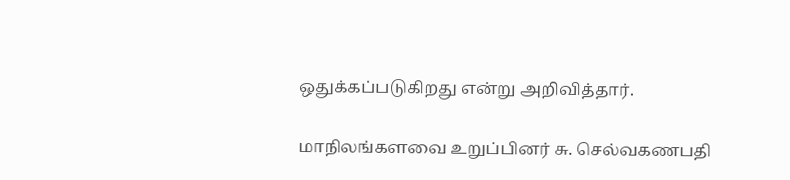ஒதுக்கப்படுகிறது என்று அறிவித்தார்.

மாநிலங்களவை உறுப்பினர் சு. செல்வகணபதி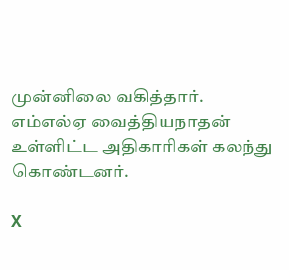முன்னிலை வகித்தார். எம்எல்ஏ வைத்தியநாதன் உள்ளிட்ட அதிகாரிகள் கலந்து கொண்டனர்.

X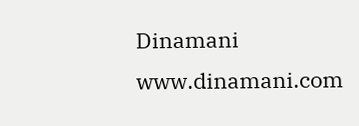Dinamani
www.dinamani.com